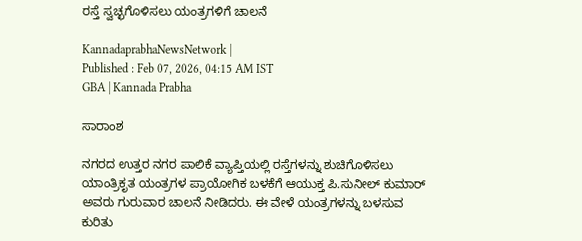ರಸ್ತೆ ಸ್ವಚ್ಛಗೊಳಿಸಲು ಯಂತ್ರಗಳಿಗೆ ಚಾಲನೆ

KannadaprabhaNewsNetwork |
Published : Feb 07, 2026, 04:15 AM IST
GBA | Kannada Prabha

ಸಾರಾಂಶ

ನಗರದ ಉತ್ತರ ನಗರ ಪಾಲಿಕೆ ವ್ಯಾಪ್ತಿಯಲ್ಲಿ ರಸ್ತೆಗಳನ್ನು ಶುಚಿಗೊಳಿಸಲು ಯಾಂತ್ರಿಕೃತ ಯಂತ್ರಗಳ ಪ್ರಾಯೋಗಿಕ ಬಳಕೆಗೆ ಆಯುಕ್ತ ಪಿ.ಸುನೀಲ್ ಕುಮಾರ್ ಅವರು ಗುರುವಾರ ಚಾಲನೆ ನೀಡಿದರು. ಈ ವೇಳೆ ಯಂತ್ರಗಳನ್ನು ಬಳಸುವ ಕುರಿತು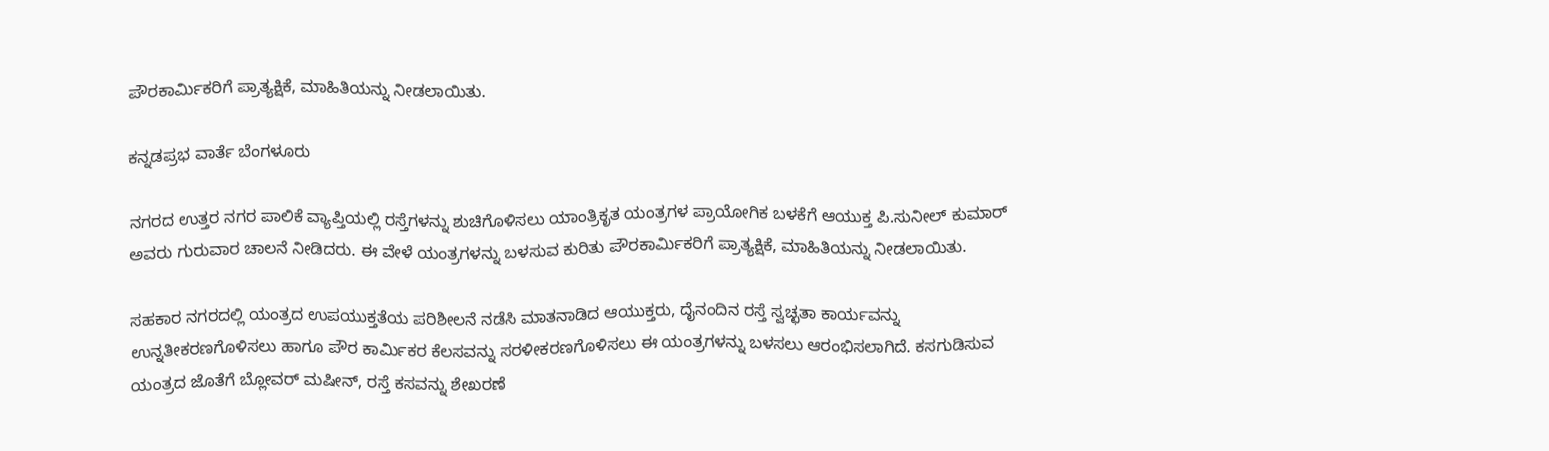ಪೌರಕಾರ್ಮಿಕರಿಗೆ ಪ್ರಾತ್ಯಕ್ಷಿಕೆ, ಮಾಹಿತಿಯನ್ನು ನೀಡಲಾಯಿತು.

ಕನ್ನಡಪ್ರಭ ವಾರ್ತೆ ಬೆಂಗಳೂರು

ನಗರದ ಉತ್ತರ ನಗರ ಪಾಲಿಕೆ ವ್ಯಾಪ್ತಿಯಲ್ಲಿ ರಸ್ತೆಗಳನ್ನು ಶುಚಿಗೊಳಿಸಲು ಯಾಂತ್ರಿಕೃತ ಯಂತ್ರಗಳ ಪ್ರಾಯೋಗಿಕ ಬಳಕೆಗೆ ಆಯುಕ್ತ ಪಿ.ಸುನೀಲ್ ಕುಮಾರ್ ಅವರು ಗುರುವಾರ ಚಾಲನೆ ನೀಡಿದರು. ಈ ವೇಳೆ ಯಂತ್ರಗಳನ್ನು ಬಳಸುವ ಕುರಿತು ಪೌರಕಾರ್ಮಿಕರಿಗೆ ಪ್ರಾತ್ಯಕ್ಷಿಕೆ, ಮಾಹಿತಿಯನ್ನು ನೀಡಲಾಯಿತು.

ಸಹಕಾರ ನಗರದಲ್ಲಿ ಯಂತ್ರದ ಉಪಯುಕ್ತತೆಯ ಪರಿಶೀಲನೆ ನಡೆಸಿ ಮಾತನಾಡಿದ ಆಯುಕ್ತರು, ದೈನಂದಿನ ರಸ್ತೆ ಸ್ವಚ್ಛತಾ ಕಾರ್ಯವನ್ನು ಉನ್ನತೀಕರಣಗೊಳಿಸಲು ಹಾಗೂ ಪೌರ ಕಾರ್ಮಿಕರ ಕೆಲಸವನ್ನು ಸರಳೀಕರಣಗೊಳಿಸಲು ಈ ಯಂತ್ರಗಳನ್ನು ಬಳಸಲು ಆರಂಭಿಸಲಾಗಿದೆ. ಕಸಗುಡಿಸುವ ಯಂತ್ರದ ಜೊತೆಗೆ ಬ್ಲೋವರ್ ಮಷೀನ್, ರಸ್ತೆ ಕಸವನ್ನು ಶೇಖರಣೆ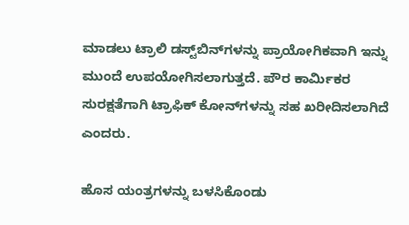ಮಾಡಲು ಟ್ರಾಲಿ ಡಸ್ಟ್‌ಬಿನ್‌ಗಳನ್ನು ಪ್ರಾಯೋಗಿಕವಾಗಿ ಇನ್ನು ಮುಂದೆ ಉಪಯೋಗಿಸಲಾಗುತ್ತದೆ. ಪೌರ ಕಾರ್ಮಿಕರ ಸುರಕ್ಷತೆಗಾಗಿ ಟ್ರಾಫಿಕ್ ಕೋನ್‌ಗಳನ್ನು ಸಹ ಖರೀದಿಸಲಾಗಿದೆ ಎಂದರು.

ಹೊಸ ಯಂತ್ರಗಳನ್ನು ಬಳಸಿಕೊಂಡು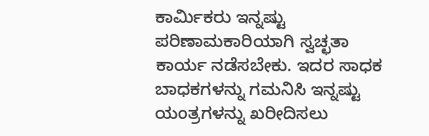ಕಾರ್ಮಿಕರು ಇನ್ನಷ್ಟು ಪರಿಣಾಮಕಾರಿಯಾಗಿ ಸ್ವಚ್ಛತಾ ಕಾರ್ಯ ನಡೆಸಬೇಕು. ಇದರ ಸಾಧಕ ಬಾಧಕಗಳನ್ನು ಗಮನಿಸಿ ಇನ್ನಷ್ಟು ಯಂತ್ರಗಳನ್ನು ಖರೀದಿಸಲು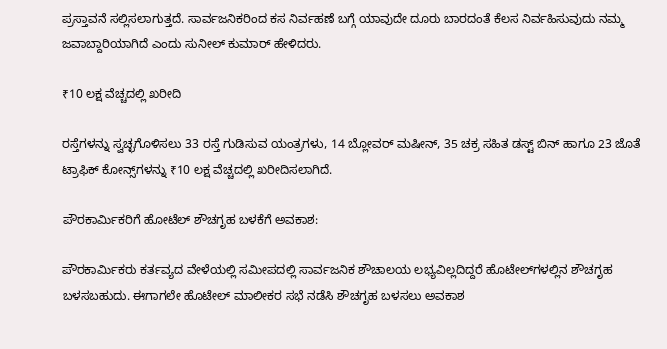ಪ್ರಸ್ತಾವನೆ ಸಲ್ಲಿಸಲಾಗುತ್ತದೆ. ಸಾರ್ವಜನಿಕರಿಂದ ಕಸ ನಿರ್ವಹಣೆ ಬಗ್ಗೆ ಯಾವುದೇ ದೂರು ಬಾರದಂತೆ ಕೆಲಸ ನಿರ್ವಹಿಸುವುದು ನಮ್ಮ ಜವಾಬ್ದಾರಿಯಾಗಿದೆ ಎಂದು ಸುನೀಲ್ ಕುಮಾರ್ ಹೇಳಿದರು.

₹10 ಲಕ್ಷ ವೆಚ್ಚದಲ್ಲಿ ಖರೀದಿ

ರಸ್ತೆಗಳನ್ನು ಸ್ವಚ್ಛಗೊಳಿಸಲು 33 ರಸ್ತೆ ಗುಡಿಸುವ ಯಂತ್ರಗಳು, 14 ಬ್ಲೋವರ್ ಮಷೀನ್, 35 ಚಕ್ರ ಸಹಿತ ಡಸ್ಟ್ ಬಿನ್ ಹಾಗೂ 23 ಜೊತೆ ಟ್ರಾಫಿಕ್ ಕೋನ್ಸ್‌ಗಳನ್ನು ₹10 ಲಕ್ಷ ವೆಚ್ಚದಲ್ಲಿ ಖರೀದಿಸಲಾಗಿದೆ.

ಪೌರಕಾರ್ಮಿಕರಿಗೆ ಹೋಟೆಲ್‌ ಶೌಚಗೃಹ ಬಳಕೆಗೆ ಅವಕಾಶ:

ಪೌರಕಾರ್ಮಿಕರು ಕರ್ತವ್ಯದ ವೇಳೆಯಲ್ಲಿ ಸಮೀಪದಲ್ಲಿ ಸಾರ್ವಜನಿಕ ಶೌಚಾಲಯ ಲಭ್ಯವಿಲ್ಲದಿದ್ದರೆ ಹೊಟೇಲ್‌ಗಳಲ್ಲಿನ ಶೌಚಗೃಹ ಬಳಸಬಹುದು. ಈಗಾಗಲೇ ಹೊಟೇಲ್ ಮಾಲೀಕರ ಸಭೆ ನಡೆಸಿ ಶೌಚಗೃಹ ಬಳಸಲು ಅವಕಾಶ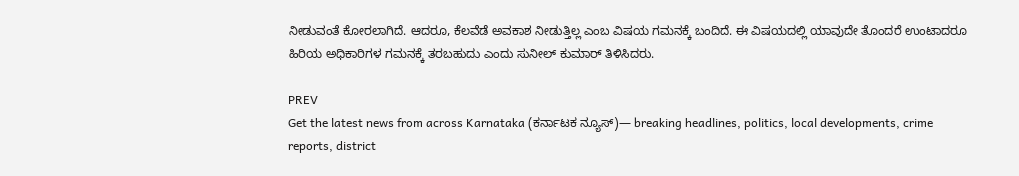ನೀಡುವಂತೆ ಕೋರಲಾಗಿದೆ. ಆದರೂ, ಕೆಲವೆಡೆ ಅವಕಾಶ ನೀಡುತ್ತಿಲ್ಲ ಎಂಬ ವಿಷಯ ಗಮನಕ್ಕೆ ಬಂದಿದೆ. ಈ ವಿಷಯದಲ್ಲಿ ಯಾವುದೇ ತೊಂದರೆ ಉಂಟಾದರೂ ಹಿರಿಯ ಅಧಿಕಾರಿಗಳ ಗಮನಕ್ಕೆ ತರಬಹುದು ಎಂದು ಸುನೀಲ್ ಕುಮಾರ್ ತಿಳಿಸಿದರು.

PREV
Get the latest news from across Karnataka (ಕರ್ನಾಟಕ ನ್ಯೂಸ್)— breaking headlines, politics, local developments, crime reports, district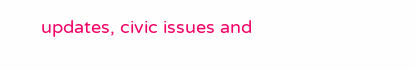updates, civic issues and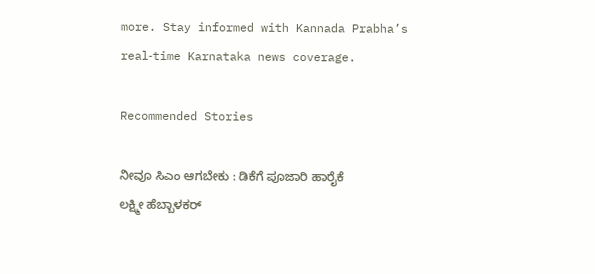more. Stay informed with Kannada Prabha’s real‑time Karnataka news coverage.

Recommended Stories

ನೀವೂ ಸಿಎಂ ಆಗಬೇಕು : ಡಿಕೆಗೆ ಪೂಜಾರಿ ಹಾರೈಕೆ
ಲಕ್ಷ್ಮೀ ಹೆಬ್ಬಾಳಕರ್‌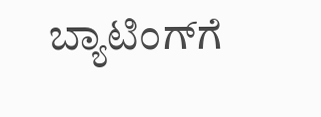ಬ್ಯಾಟಿಂಗ್‌ಗೆ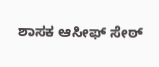ಶಾಸಕ ಆಸೀಫ್ ಸೇಠ್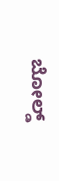ಬೋಲ್ಡ್‌